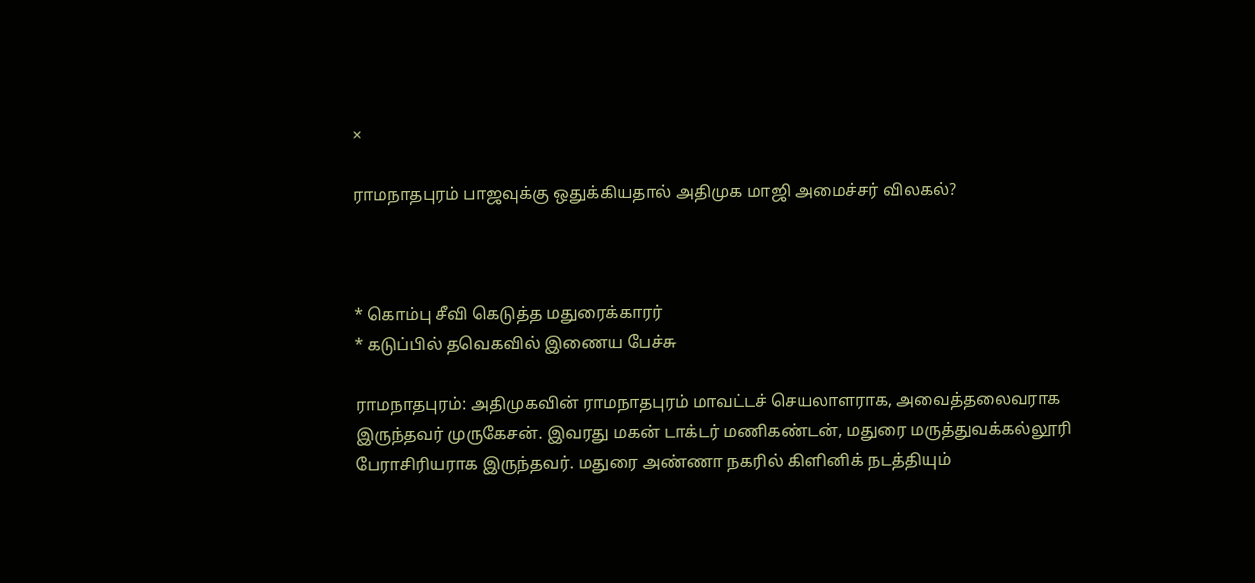×

ராமநாதபுரம் பாஜவுக்கு ஒதுக்கியதால் அதிமுக மாஜி அமைச்சர் விலகல்?



* கொம்பு சீவி கெடுத்த மதுரைக்காரர்
* கடுப்பில் தவெகவில் இணைய பேச்சு

ராமநாதபுரம்: அதிமுகவின் ராமநாதபுரம் மாவட்டச் செயலாளராக, அவைத்தலைவராக இருந்தவர் முருகேசன். இவரது மகன் டாக்டர் மணிகண்டன், மதுரை மருத்துவக்கல்லூரி பேராசிரியராக இருந்தவர். மதுரை அண்ணா நகரில் கிளினிக் நடத்தியும்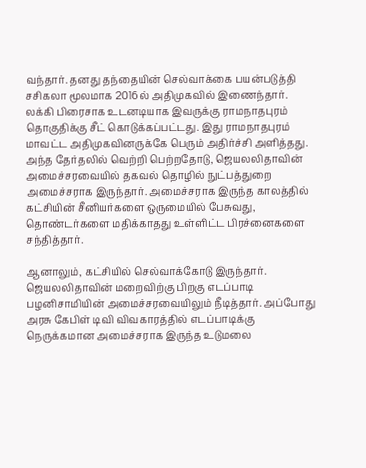வந்தார். தனது தந்தையின் செல்வாக்கை பயன்படுத்தி சசிகலா மூலமாக 2016ல் அதிமுகவில் இணைந்தார். லக்கி பிரைசாக உடனடியாக இவருக்கு ராமநாதபுரம் தொகுதிக்கு சீட் கொடுக்கப்பட்டது. இது ராமநாதபுரம் மாவட்ட அதிமுகவினருக்கே பெரும் அதிர்ச்சி அளித்தது. அந்த தேர்தலில் வெற்றி பெற்றதோடு, ஜெயலலிதாவின் அமைச்சரவையில் தகவல் தொழில் நுட்பத்துறை அமைச்சராக இருந்தார். அமைச்சராக இருந்த காலத்தில் கட்சியின் சீனியர்களை ஒருமையில் பேசுவது, தொண்டர்களை மதிக்காதது உள்ளிட்ட பிரச்னைகளை சந்தித்தார்.

ஆனாலும், கட்சியில் செல்வாக்கோடு இருந்தார். ஜெயலலிதாவின் மறைவிற்கு பிறகு எடப்பாடி பழனிசாமியின் அமைச்சரவையிலும் நீடித்தார். அப்போது அரசு கேபிள் டிவி விவகாரத்தில் எடப்பாடிக்கு நெருக்கமான அமைச்சராக இருந்த உடுமலை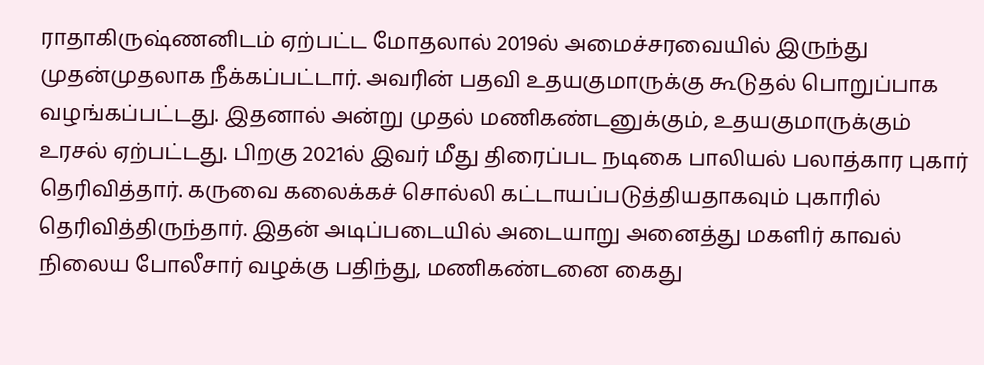ராதாகிருஷ்ணனிடம் ஏற்பட்ட மோதலால் 2019ல் அமைச்சரவையில் இருந்து முதன்முதலாக நீக்கப்பட்டார். அவரின் பதவி உதயகுமாருக்கு கூடுதல் பொறுப்பாக வழங்கப்பட்டது. இதனால் அன்று முதல் மணிகண்டனுக்கும், உதயகுமாருக்கும் உரசல் ஏற்பட்டது. பிறகு 2021ல் இவர் மீது திரைப்பட நடிகை பாலியல் பலாத்கார புகார் தெரிவித்தார். கருவை கலைக்கச் சொல்லி கட்டாயப்படுத்தியதாகவும் புகாரில் தெரிவித்திருந்தார். இதன் அடிப்படையில் அடையாறு அனைத்து மகளிர் காவல் நிலைய போலீசார் வழக்கு பதிந்து, மணிகண்டனை கைது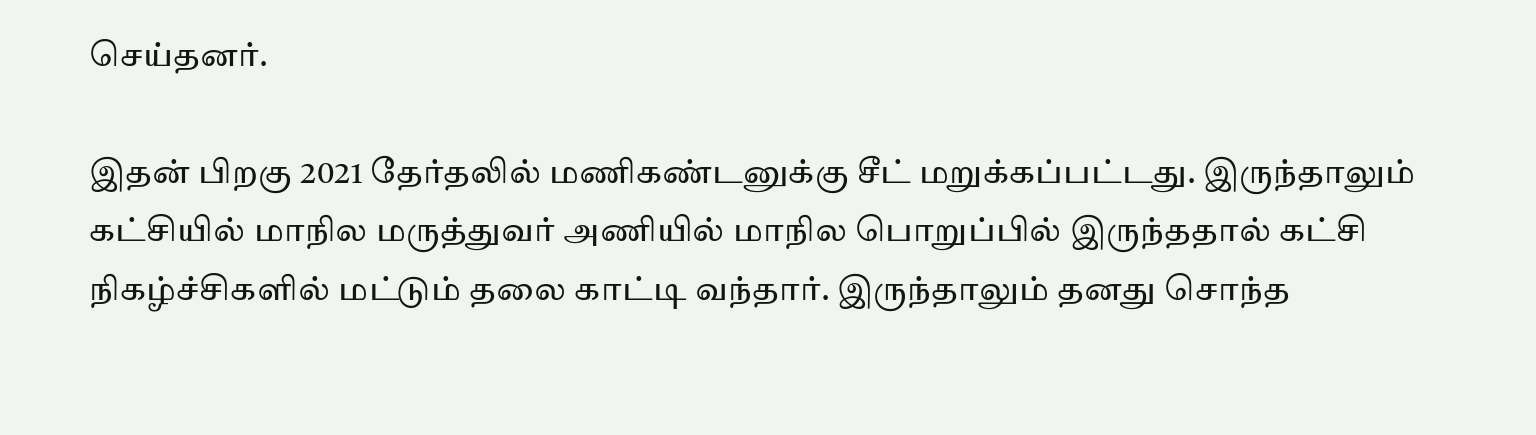செய்தனர்.

இதன் பிறகு 2021 தேர்தலில் மணிகண்டனுக்கு சீட் மறுக்கப்பட்டது. இருந்தாலும் கட்சியில் மாநில மருத்துவர் அணியில் மாநில பொறுப்பில் இருந்ததால் கட்சி நிகழ்ச்சிகளில் மட்டும் தலை காட்டி வந்தார். இருந்தாலும் தனது சொந்த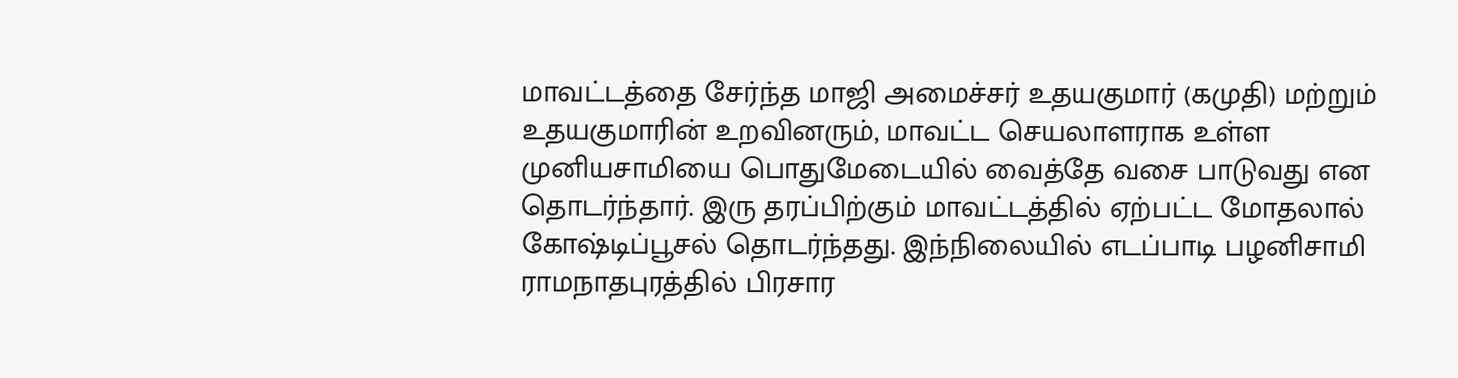மாவட்டத்தை சேர்ந்த மாஜி அமைச்சர் உதயகுமார் (கமுதி) மற்றும் உதயகுமாரின் உறவினரும், மாவட்ட செயலாளராக உள்ள முனியசாமியை பொதுமேடையில் வைத்தே வசை பாடுவது என தொடர்ந்தார். இரு தரப்பிற்கும் மாவட்டத்தில் ஏற்பட்ட மோதலால் கோஷ்டிப்பூசல் தொடர்ந்தது. இந்நிலையில் எடப்பாடி பழனிசாமி ராமநாதபுரத்தில் பிரசார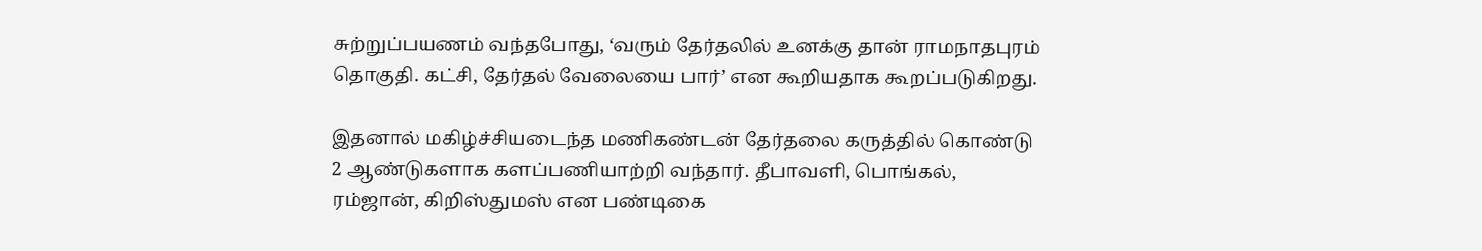சுற்றுப்பயணம் வந்தபோது, ‘வரும் தேர்தலில் உனக்கு தான் ராமநாதபுரம் தொகுதி. கட்சி, தேர்தல் வேலையை பார்’ என கூறியதாக கூறப்படுகிறது.

இதனால் மகிழ்ச்சியடைந்த மணிகண்டன் தேர்தலை கருத்தில் கொண்டு 2 ஆண்டுகளாக களப்பணியாற்றி வந்தார். தீபாவளி, பொங்கல், ரம்ஜான், கிறிஸ்துமஸ் என பண்டிகை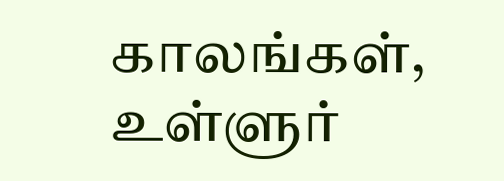காலங்கள், உள்ளுர்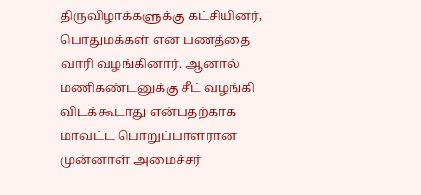திருவிழாக்களுக்கு கட்சியினர், பொதுமக்கள் என பணத்தை வாரி வழங்கினார். ஆனால் மணிகண்டனுக்கு சீட் வழங்கி விடக்கூடாது என்பதற்காக மாவட்ட பொறுப்பாளரான முன்னாள் அமைச்சர்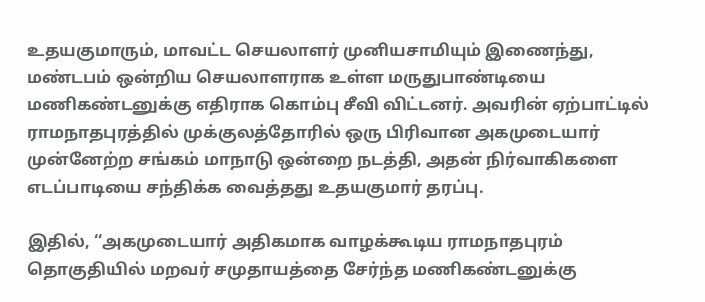உதயகுமாரும், மாவட்ட செயலாளர் முனியசாமியும் இணைந்து, மண்டபம் ஒன்றிய செயலாளராக உள்ள மருதுபாண்டியை மணிகண்டனுக்கு எதிராக கொம்பு சீவி விட்டனர். அவரின் ஏற்பாட்டில் ராமநாதபுரத்தில் முக்குலத்தோரில் ஒரு பிரிவான அகமுடையார் முன்னேற்ற சங்கம் மாநாடு ஒன்றை நடத்தி, அதன் நிர்வாகிகளை எடப்பாடியை சந்திக்க வைத்தது உதயகுமார் தரப்பு.

இதில், ‘‘அகமுடையார் அதிகமாக வாழக்கூடிய ராமநாதபுரம் தொகுதியில் மறவர் சமுதாயத்தை சேர்ந்த மணிகண்டனுக்கு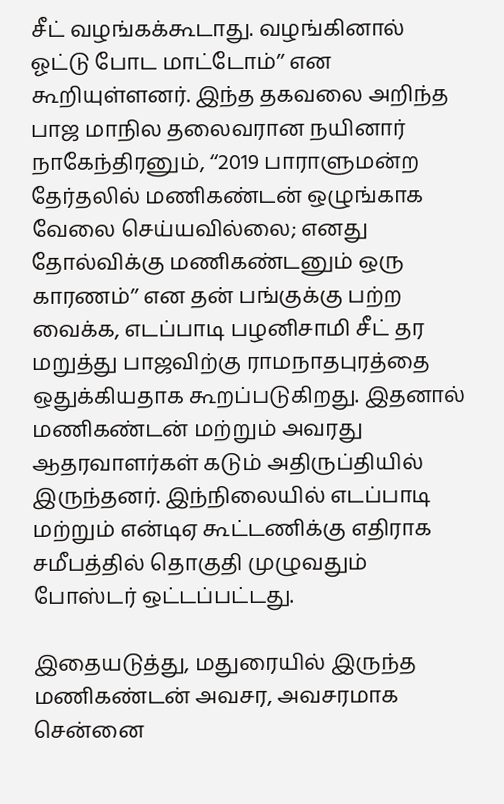சீட் வழங்கக்கூடாது. வழங்கினால் ஓட்டு போட மாட்டோம்’’ என கூறியுள்ளனர். இந்த தகவலை அறிந்த பாஜ மாநில தலைவரான நயினார் நாகேந்திரனும், ‘‘2019 பாராளுமன்ற தேர்தலில் மணிகண்டன் ஒழுங்காக வேலை செய்யவில்லை; எனது தோல்விக்கு மணிகண்டனும் ஒரு காரணம்’’ என தன் பங்குக்கு பற்ற வைக்க, எடப்பாடி பழனிசாமி சீட் தர மறுத்து பாஜவிற்கு ராமநாதபுரத்தை ஒதுக்கியதாக கூறப்படுகிறது. இதனால் மணிகண்டன் மற்றும் அவரது ஆதரவாளர்கள் கடும் அதிருப்தியில் இருந்தனர். இந்நிலையில் எடப்பாடி மற்றும் என்டிஏ கூட்டணிக்கு எதிராக சமீபத்தில் தொகுதி முழுவதும் போஸ்டர் ஒட்டப்பட்டது.

இதையடுத்து, மதுரையில் இருந்த மணிகண்டன் அவசர, அவசரமாக சென்னை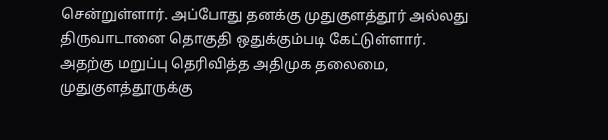சென்றுள்ளார். அப்போது தனக்கு முதுகுளத்தூர் அல்லது திருவாடானை தொகுதி ஒதுக்கும்படி கேட்டுள்ளார். அதற்கு மறுப்பு தெரிவித்த அதிமுக தலைமை, முதுகுளத்தூருக்கு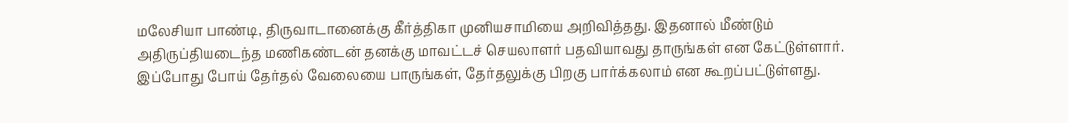மலேசியா பாண்டி, திருவாடானைக்கு கீர்த்திகா முனியசாமியை அறிவித்தது. இதனால் மீண்டும் அதிருப்தியடைந்த மணிகண்டன் தனக்கு மாவட்டச் செயலாளர் பதவியாவது தாருங்கள் என கேட்டுள்ளார். இப்போது போய் தேர்தல் வேலையை பாருங்கள், தேர்தலுக்கு பிறகு பார்க்கலாம் என கூறப்பட்டுள்ளது.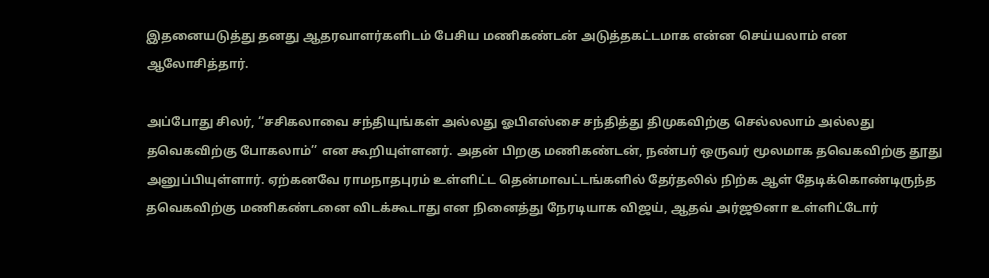இதனையடுத்து தனது ஆதரவாளர்களிடம் பேசிய மணிகண்டன் அடுத்தகட்டமாக என்ன செய்யலாம் என ஆலோசித்தார்.

அப்போது சிலர், ‘‘சசிகலாவை சந்தியுங்கள் அல்லது ஓபிஎஸ்சை சந்தித்து திமுகவிற்கு செல்லலாம் அல்லது தவெகவிற்கு போகலாம்’’ என கூறியுள்ளனர். அதன் பிறகு மணிகண்டன், நண்பர் ஒருவர் மூலமாக தவெகவிற்கு தூது அனுப்பியுள்ளார். ஏற்கனவே ராமநாதபுரம் உள்ளிட்ட தென்மாவட்டங்களில் தேர்தலில் நிற்க ஆள் தேடிக்கொண்டிருந்த தவெகவிற்கு மணிகண்டனை விடக்கூடாது என நினைத்து நேரடியாக விஜய், ஆதவ் அர்ஜூனா உள்ளிட்டோர்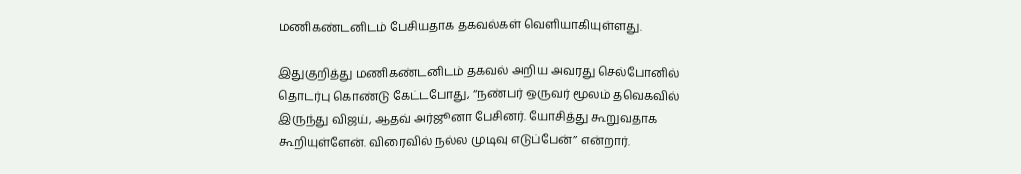மணிகண்டனிடம் பேசியதாக தகவல்கள் வெளியாகியுள்ளது.

இதுகுறித்து மணிகண்டனிடம் தகவல் அறிய அவரது செல்போனில் தொடர்பு கொண்டு கேட்டபோது, ‘‘நண்பர் ஒருவர் மூலம் தவெகவில் இருந்து விஜய், ஆதவ் அர்ஜூனா பேசினர். யோசித்து கூறுவதாக கூறியுள்ளேன். விரைவில் நல்ல முடிவு எடுப்பேன்’’ என்றார்.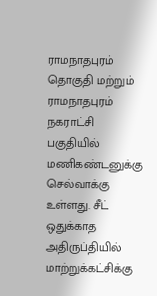ராமநாதபுரம் தொகுதி மற்றும் ராமநாதபுரம் நகராட்சி பகுதியில் மணிகண்டனுக்கு செல்வாக்கு உள்ளது. சீட் ஒதுக்காத அதிருப்தியில் மாற்றுக்கட்சிக்கு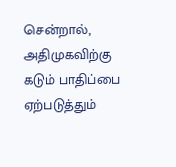சென்றால், அதிமுகவிற்கு கடும் பாதிப்பை ஏற்படுத்தும்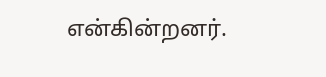என்கின்றனர்.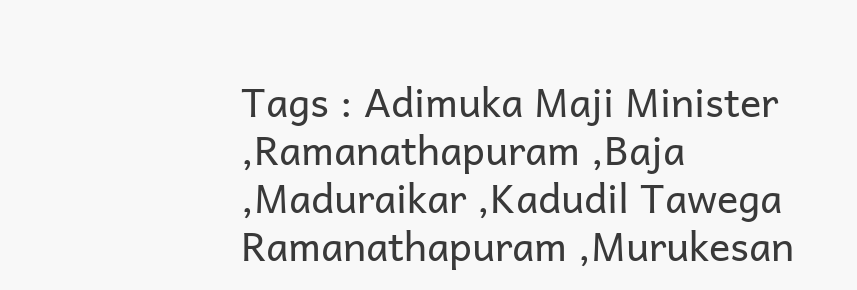Tags : Adimuka Maji Minister ,Ramanathapuram ,Baja ,Maduraikar ,Kadudil Tawega Ramanathapuram ,Murukesan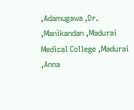,Adamugawa ,Dr. ,Manikandan ,Madurai Medical College ,Madurai ,Anna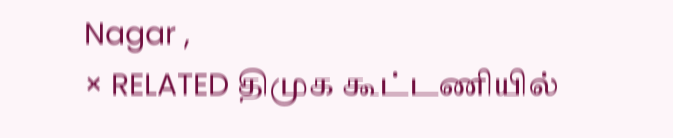Nagar ,
× RELATED திமுக கூட்டணியில்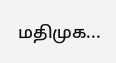மதிமுக...